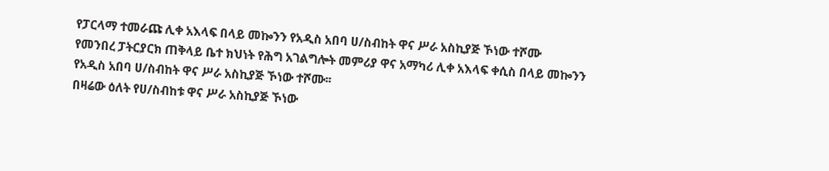የፓርላማ ተመራጩ ሊቀ አእላፍ በላይ መኰንን የአዲስ አበባ ሀ/ስብከት ዋና ሥራ አስኪያጅ ኾነው ተሾሙ
የመንበረ ፓትርያርክ ጠቅላይ ቤተ ክህነት የሕግ አገልግሎት መምሪያ ዋና አማካሪ ሊቀ አእላፍ ቀሲስ በላይ መኰንን የአዲስ አበባ ሀ/ስብከት ዋና ሥራ አስኪያጅ ኾነው ተሾሙ፡፡
በዛሬው ዕለት የሀ/ስብከቱ ዋና ሥራ አስኪያጅ ኾነው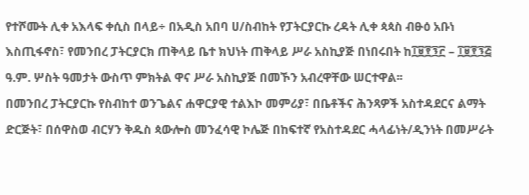የተሾሙት ሊቀ አእላፍ ቀሲስ በላይ÷ በአዲስ አበባ ሀ/ስብከት የፓትርያርኩ ረዳት ሊቀ ጳጳስ ብፁዕ አቡነ እስጢፋኖስ፣ የመንበረ ፓትርያርክ ጠቅላይ ቤተ ክህነት ጠቅላይ ሥራ አስኪያጅ በነበሩበት ከ፲፱፻፺፫ – ፲፱፻፺፭ ዓ.ም. ሦስት ዓመታት ውስጥ ምክትል ዋና ሥራ አስኪያጅ በመኾን አብረዋቸው ሠርተዋል፡፡
በመንበረ ፓትርያርኩ የስብከተ ወንጌልና ሐዋርያዊ ተልእኮ መምሪያ፣ በቤቶችና ሕንጻዎች አስተዳደርና ልማት ድርጅት፣ በሰዋስወ ብርሃን ቅዱስ ጳውሎስ መንፈሳዊ ኮሌጅ በከፍተኛ የአስተዳደር ሓላፊነት/ዲንነት በመሥራት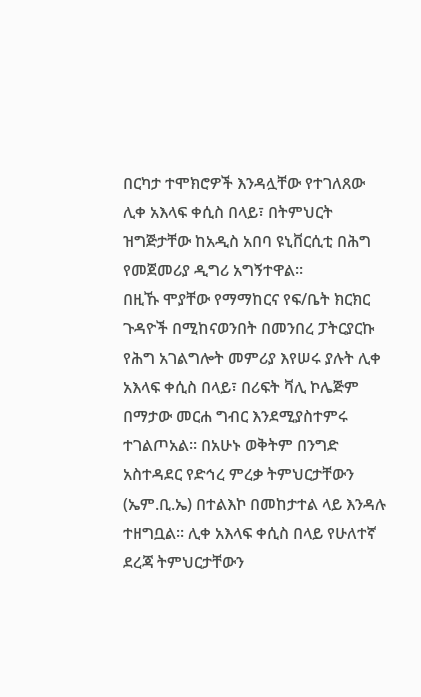በርካታ ተሞክሮዎች እንዳሏቸው የተገለጸው ሊቀ አእላፍ ቀሲስ በላይ፣ በትምህርት ዝግጅታቸው ከአዲስ አበባ ዩኒቨርሲቲ በሕግ የመጀመሪያ ዲግሪ አግኝተዋል፡፡
በዚኹ ሞያቸው የማማከርና የፍ/ቤት ክርክር ጉዳዮች በሚከናወንበት በመንበረ ፓትርያርኩ የሕግ አገልግሎት መምሪያ እየሠሩ ያሉት ሊቀ አእላፍ ቀሲስ በላይ፣ በሪፍት ቫሊ ኮሌጅም በማታው መርሐ ግብር እንደሚያስተምሩ ተገልጦአል፡፡ በአሁኑ ወቅትም በንግድ አስተዳደር የድኅረ ምረቃ ትምህርታቸውን (ኤም.ቢ.ኤ) በተልእኮ በመከታተል ላይ እንዳሉ ተዘግቧል፡፡ ሊቀ አእላፍ ቀሲስ በላይ የሁለተኛ ደረጃ ትምህርታቸውን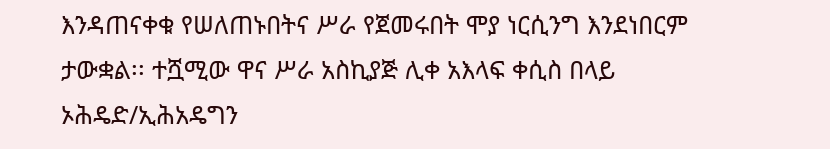እንዳጠናቀቁ የሠለጠኑበትና ሥራ የጀመሩበት ሞያ ነርሲንግ እንደነበርም ታውቋል፡፡ ተሿሚው ዋና ሥራ አስኪያጅ ሊቀ አእላፍ ቀሲስ በላይ ኦሕዴድ/ኢሕአዴግን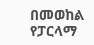በመወከል የፓርላማ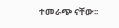ተመራጭ ናቸው፡፡